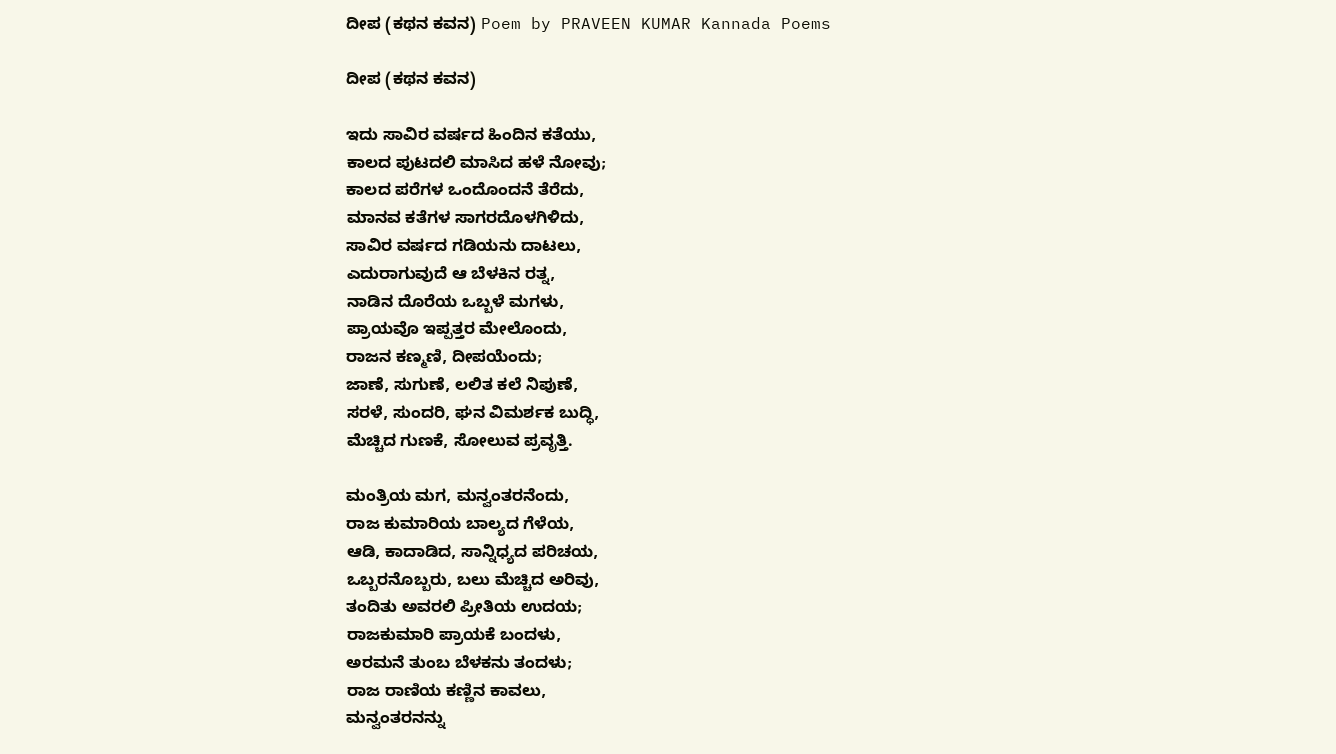ದೀಪ (ಕಥನ ಕವನ) Poem by PRAVEEN KUMAR Kannada Poems

ದೀಪ (ಕಥನ ಕವನ)

ಇದು ಸಾವಿರ ವರ್ಷದ ಹಿಂದಿನ ಕತೆಯು,
ಕಾಲದ ಪುಟದಲಿ ಮಾಸಿದ ಹಳೆ ನೋವು;
ಕಾಲದ ಪರೆಗಳ ಒಂದೊಂದನೆ ತೆರೆದು,
ಮಾನವ ಕತೆಗಳ ಸಾಗರದೊಳಗಿಳಿದು,
ಸಾವಿರ ವರ್ಷದ ಗಡಿಯನು ದಾಟಲು,
ಎದುರಾಗುವುದೆ ಆ ಬೆಳಕಿನ ರತ್ನ,
ನಾಡಿನ ದೊರೆಯ ಒಬ್ಬಳೆ ಮಗಳು,
ಪ್ರಾಯವೊ ಇಪ್ಪತ್ತರ ಮೇಲೊಂದು,
ರಾಜನ ಕಣ್ಮಣಿ, ದೀಪಯೆಂದು;
ಜಾಣೆ, ಸುಗುಣೆ, ಲಲಿತ ಕಲೆ ನಿಪುಣೆ,
ಸರಳೆ, ಸುಂದರಿ, ಘನ ವಿಮರ್ಶಕ ಬುದ್ಧಿ,
ಮೆಚ್ಚಿದ ಗುಣಕೆ, ಸೋಲುವ ಪ್ರವೃತ್ತಿ.

ಮಂತ್ರಿಯ ಮಗ, ಮನ್ವಂತರನೆಂದು,
ರಾಜ ಕುಮಾರಿಯ ಬಾಲ್ಯದ ಗೆಳೆಯ,
ಆಡಿ, ಕಾದಾಡಿದ, ಸಾನ್ನಿಧ್ಯದ ಪರಿಚಯ,
ಒಬ್ಬರನೊಬ್ಬರು, ಬಲು ಮೆಚ್ಚಿದ ಅರಿವು,
ತಂದಿತು ಅವರಲಿ ಪ್ರೀತಿಯ ಉದಯ;
ರಾಜಕುಮಾರಿ ಪ್ರಾಯಕೆ ಬಂದಳು,
ಅರಮನೆ ತುಂಬ ಬೆಳಕನು ತಂದಳು;
ರಾಜ ರಾಣಿಯ ಕಣ್ಣಿನ ಕಾವಲು,
ಮನ್ವಂತರನನ್ನು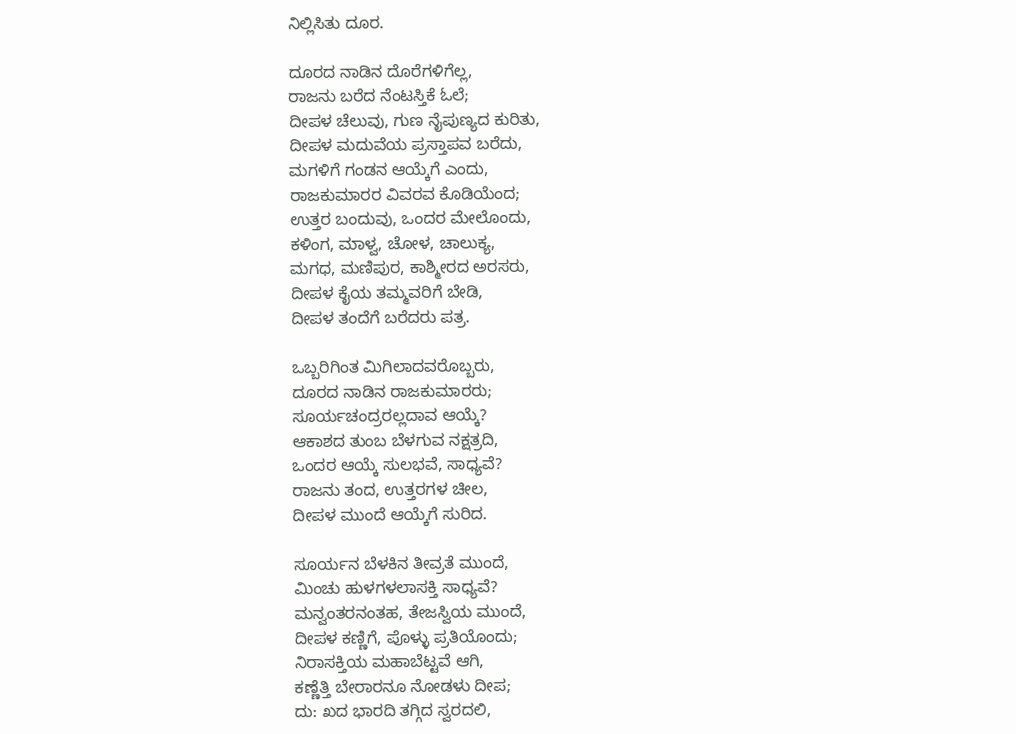ನಿಲ್ಲಿಸಿತು ದೂರ.

ದೂರದ ನಾಡಿನ ದೊರೆಗಳಿಗೆಲ್ಲ,
ರಾಜನು ಬರೆದ ನೆಂಟಸ್ತಿಕೆ ಓಲೆ;
ದೀಪಳ ಚೆಲುವು, ಗುಣ ನೈಪುಣ್ಯದ ಕುರಿತು,
ದೀಪಳ ಮದುವೆಯ ಪ್ರಸ್ತಾಪವ ಬರೆದು,
ಮಗಳಿಗೆ ಗಂಡನ ಆಯ್ಕೆಗೆ ಎಂದು,
ರಾಜಕುಮಾರರ ವಿವರವ ಕೊಡಿಯೆಂದ;
ಉತ್ತರ ಬಂದುವು, ಒಂದರ ಮೇಲೊಂದು,
ಕಳಿಂಗ, ಮಾಳ್ವ, ಚೋಳ, ಚಾಲುಕ್ಯ,
ಮಗಧ, ಮಣಿಪುರ, ಕಾಶ್ಮೀರದ ಅರಸರು,
ದೀಪಳ ಕೈಯ ತಮ್ಮವರಿಗೆ ಬೇಡಿ,
ದೀಪಳ ತಂದೆಗೆ ಬರೆದರು ಪತ್ರ.

ಒಬ್ಬರಿಗಿಂತ ಮಿಗಿಲಾದವರೊಬ್ಬರು,
ದೂರದ ನಾಡಿನ ರಾಜಕುಮಾರರು;
ಸೂರ್ಯಚಂದ್ರರಲ್ಲದಾವ ಆಯ್ಕೆ?
ಆಕಾಶದ ತುಂಬ ಬೆಳಗುವ ನಕ್ಷತ್ರದಿ,
ಒಂದರ ಆಯ್ಕೆ ಸುಲಭವೆ, ಸಾಧ್ಯವೆ?
ರಾಜನು ತಂದ, ಉತ್ತರಗಳ ಚೀಲ,
ದೀಪಳ ಮುಂದೆ ಆಯ್ಕೆಗೆ ಸುರಿದ.

ಸೂರ್ಯನ ಬೆಳಕಿನ ತೀವ್ರತೆ ಮುಂದೆ,
ಮಿಂಚು ಹುಳಗಳಲಾಸಕ್ತಿ ಸಾಧ್ಯವೆ?
ಮನ್ವಂತರನಂತಹ, ತೇಜಸ್ವಿಯ ಮುಂದೆ,
ದೀಪಳ ಕಣ್ಣಿಗೆ, ಪೊಳ್ಳು ಪ್ರತಿಯೊಂದು;
ನಿರಾಸಕ್ತಿಯ ಮಹಾಬೆಟ್ಟವೆ ಆಗಿ,
ಕಣ್ಣೆತ್ತಿ ಬೇರಾರನೂ ನೋಡಳು ದೀಪ;
ದು: ಖದ ಭಾರದಿ ತಗ್ಗಿದ ಸ್ವರದಲಿ,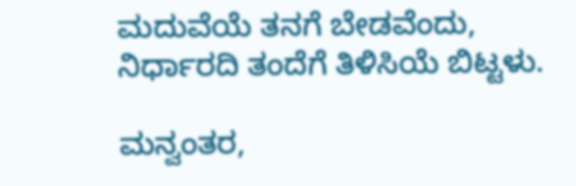ಮದುವೆಯೆ ತನಗೆ ಬೇಡವೆಂದು,
ನಿರ್ಧಾರದಿ ತಂದೆಗೆ ತಿಳಿಸಿಯೆ ಬಿಟ್ಟಳು.

ಮನ್ವಂತರ,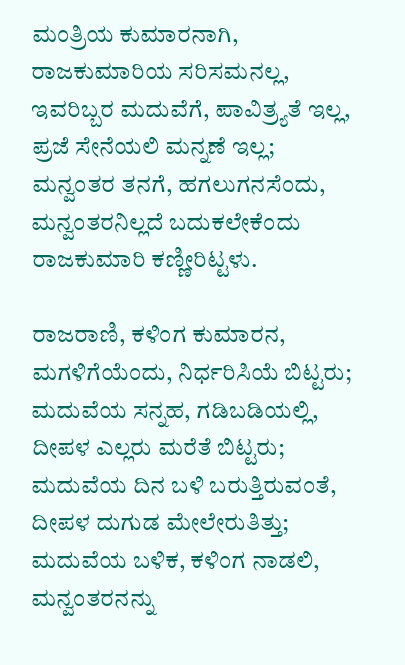ಮಂತ್ರಿಯ ಕುಮಾರನಾಗಿ,
ರಾಜಕುಮಾರಿಯ ಸರಿಸಮನಲ್ಲ,
ಇವರಿಬ್ಬರ ಮದುವೆಗೆ, ಪಾವಿತ್ರ್ಯತೆ ಇಲ್ಲ,
ಪ್ರಜೆ ಸೇನೆಯಲಿ ಮನ್ನಣೆ ಇಲ್ಲ;
ಮನ್ವಂತರ ತನಗೆ, ಹಗಲುಗನಸೆಂದು,
ಮನ್ವಂತರನಿಲ್ಲದೆ ಬದುಕಲೇಕೆಂದು
ರಾಜಕುಮಾರಿ ಕಣ್ಣೀರಿಟ್ಟಳು.

ರಾಜರಾಣಿ, ಕಳಿಂಗ ಕುಮಾರನ,
ಮಗಳಿಗೆಯೆಂದು, ನಿರ್ಧರಿಸಿಯೆ ಬಿಟ್ಟರು;
ಮದುವೆಯ ಸನ್ನಹ, ಗಡಿಬಡಿಯಲ್ಲಿ,
ದೀಪಳ ಎಲ್ಲರು ಮರೆತೆ ಬಿಟ್ಟರು;
ಮದುವೆಯ ದಿನ ಬಳಿ ಬರುತ್ತಿರುವಂತೆ,
ದೀಪಳ ದುಗುಡ ಮೇಲೇರುತಿತ್ತು;
ಮದುವೆಯ ಬಳಿಕ, ಕಳಿಂಗ ನಾಡಲಿ,
ಮನ್ವಂತರನನ್ನು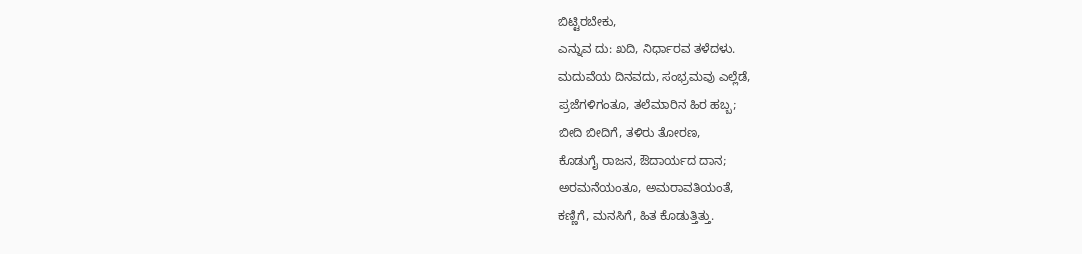ಬಿಟ್ಟಿರಬೇಕು,
ಎನ್ನುವ ದು: ಖದಿ, ನಿರ್ಧಾರವ ತಳೆದಳು.
ಮದುವೆಯ ದಿನವದು, ಸಂಭ್ರಮವು ಎಲ್ಲೆಡೆ,
ಪ್ರಜೆಗಳಿಗಂತೂ, ತಲೆಮಾರಿನ ಹಿರ ಹಬ್ಬ;
ಬೀದಿ ಬೀದಿಗೆ, ತಳಿರು ತೋರಣ,
ಕೊಡುಗೈ ರಾಜನ, ಔದಾರ್ಯದ ದಾನ;
ಅರಮನೆಯಂತೂ, ಅಮರಾವತಿಯಂತೆ,
ಕಣ್ಣಿಗೆ, ಮನಸಿಗೆ, ಹಿತ ಕೊಡುತ್ತಿತ್ತು.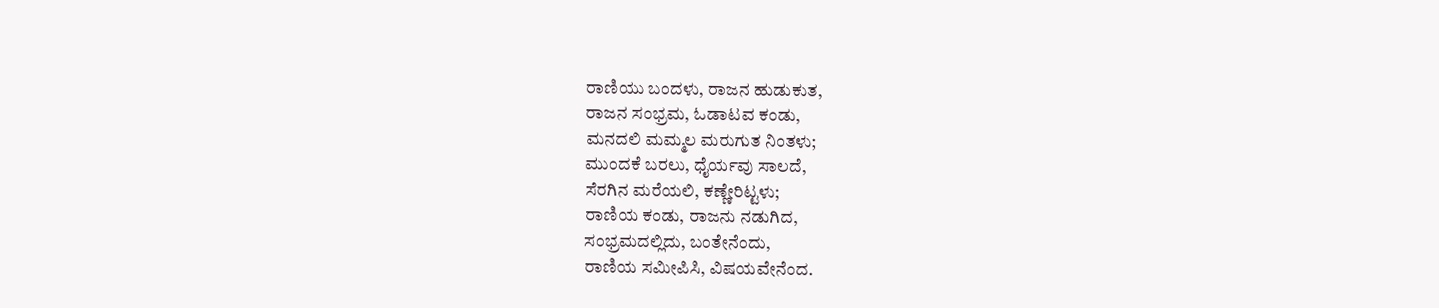ರಾಣಿಯು ಬಂದಳು, ರಾಜನ ಹುಡುಕುತ,
ರಾಜನ ಸಂಭ್ರಮ, ಓಡಾಟವ ಕಂಡು,
ಮನದಲಿ ಮಮ್ಮಲ ಮರುಗುತ ನಿಂತಳು;
ಮುಂದಕೆ ಬರಲು, ಧೈರ್ಯವು ಸಾಲದೆ,
ಸೆರಗಿನ ಮರೆಯಲಿ, ಕಣ್ಣೇರಿಟ್ಟಳು;
ರಾಣಿಯ ಕಂಡು, ರಾಜನು ನಡುಗಿದ,
ಸಂಭ್ರಮದಲ್ಲಿದು, ಬಂತೇನೆಂದು,
ರಾಣಿಯ ಸಮೀಪಿಸಿ, ವಿಷಯವೇನೆಂದ.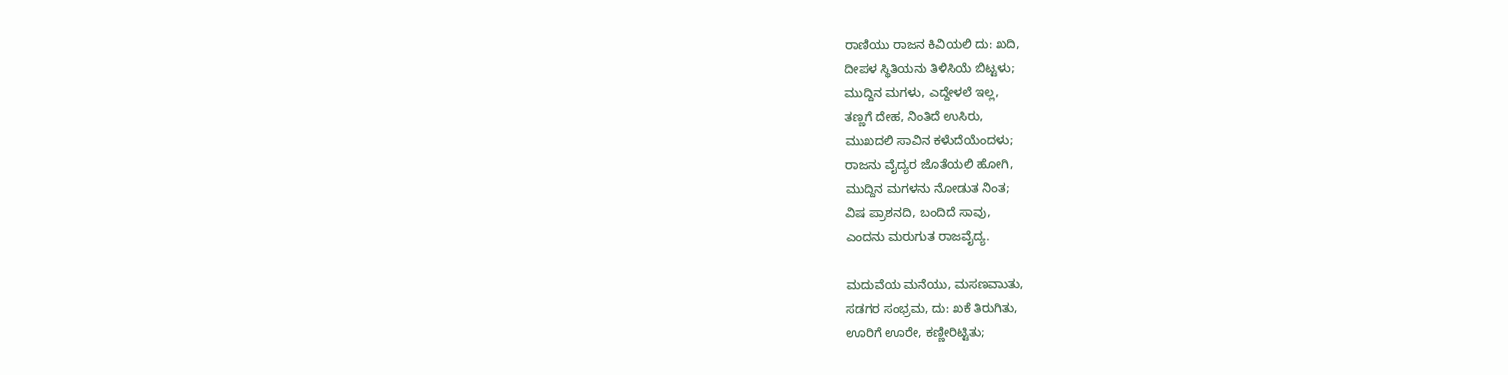ರಾಣಿಯು ರಾಜನ ಕಿವಿಯಲಿ ದು: ಖದಿ,
ದೀಪಳ ಸ್ಥಿತಿಯನು ತಿಳಿಸಿಯೆ ಬಿಟ್ಟಳು;
ಮುದ್ದಿನ ಮಗಳು, ಎದ್ದೇಳಲೆ ಇಲ್ಲ,
ತಣ್ಣಗೆ ದೇಹ, ನಿಂತಿದೆ ಉಸಿರು,
ಮುಖದಲಿ ಸಾವಿನ ಕಳೆುದೆಯೆಂದಳು;
ರಾಜನು ವೈದ್ಯರ ಜೊತೆಯಲಿ ಹೋಗಿ,
ಮುದ್ದಿನ ಮಗಳನು ನೋಡುತ ನಿಂತ;
ವಿಷ ಪ್ರಾಶನದಿ, ಬಂದಿದೆ ಸಾವು,
ಎಂದನು ಮರುಗುತ ರಾಜವೈದ್ಯ.

ಮದುವೆಯ ಮನೆಯು, ಮಸಣವಾುತು,
ಸಡಗರ ಸಂಭ್ರಮ, ದು: ಖಕೆ ತಿರುಗಿತು,
ಊರಿಗೆ ಊರೇ, ಕಣ್ಣೀರಿಟ್ಟಿತು;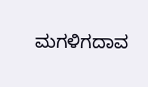ಮಗಳಿಗದಾವ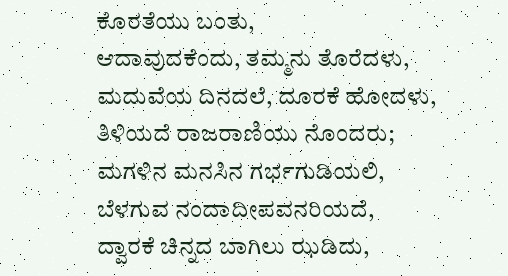ಕೊರತೆಯು ಬಂತು,
ಆದಾವುದಕೆಂದು, ತಮ್ಮನು ತೊರೆದಳು,
ಮದುವೆಯ ದಿನದಲೆ, ದೂರಕೆ ಹೋದಳು,
ತಿಳಿಯದೆ ರಾಜರಾಣಿಯು ನೊಂದರು;
ಮಗಳಿನ ಮನಸಿನ ಗರ್ಭಗುಡಿಯಲಿ,
ಬೆಳಗುವ ನಂದಾದೀಪವನರಿಯದೆ,
ದ್ವಾರಕೆ ಚಿನ್ನದ ಬಾಗಿಲು ಝಡಿದು,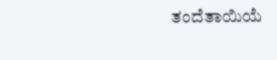ತಂದೆತಾಯಿಯೆ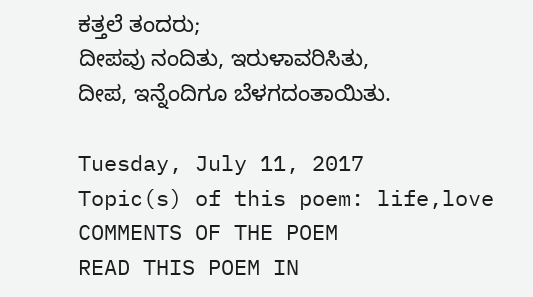ಕತ್ತಲೆ ತಂದರು;
ದೀಪವು ನಂದಿತು, ಇರುಳಾವರಿಸಿತು,
ದೀಪ, ಇನ್ನೆಂದಿಗೂ ಬೆಳಗದಂತಾಯಿತು.

Tuesday, July 11, 2017
Topic(s) of this poem: life,love
COMMENTS OF THE POEM
READ THIS POEM IN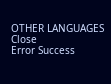OTHER LANGUAGES
Close
Error Success